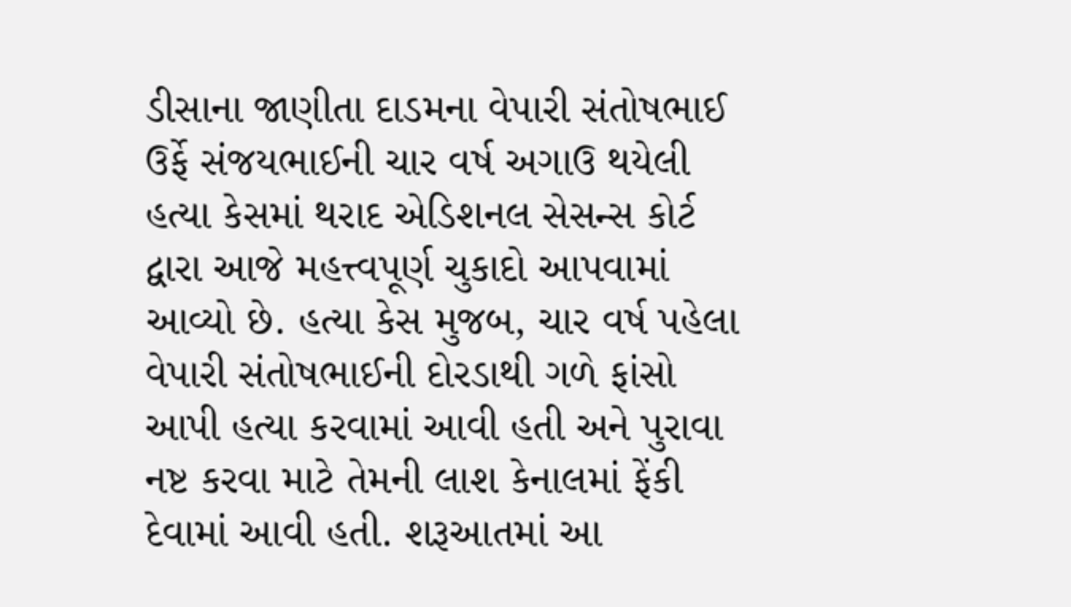ડીસાના જાણીતા દાડમના વેપારી સંતોષભાઈ ઉર્ફે સંજયભાઈની ચાર વર્ષ અગાઉ થયેલી હત્યા કેસમાં થરાદ એડિશનલ સેસન્સ કોર્ટ દ્વારા આજે મહત્ત્વપૂર્ણ ચુકાદો આપવામાં આવ્યો છે. હત્યા કેસ મુજબ, ચાર વર્ષ પહેલા વેપારી સંતોષભાઈની દોરડાથી ગળે ફાંસો આપી હત્યા કરવામાં આવી હતી અને પુરાવા નષ્ટ કરવા માટે તેમની લાશ કેનાલમાં ફેંકી દેવામાં આવી હતી. શરૂઆતમાં આ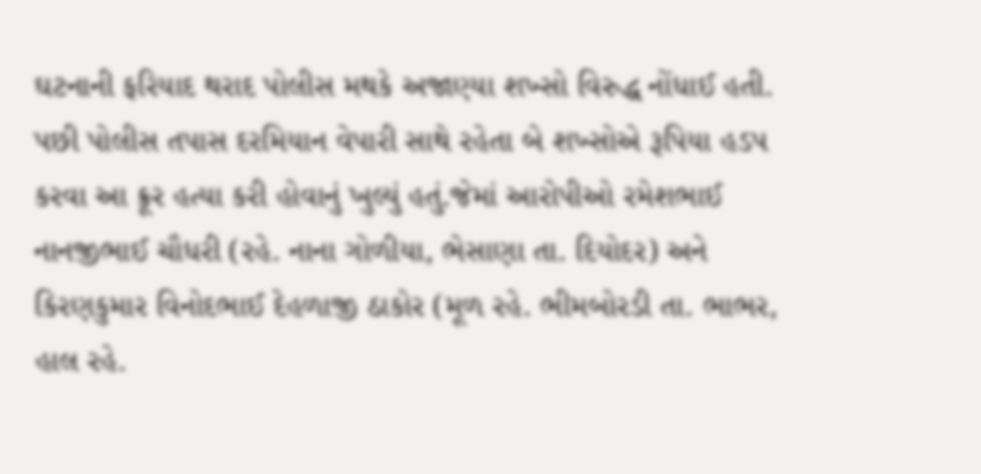ઘટનાની ફરિયાદ થરાદ પોલીસ મથકે અજાણ્યા શખ્સો વિરુદ્ધ નોંધાઈ હતી. પછી પોલીસ તપાસ દરમિયાન વેપારી સાથે રહેતા બે શખ્સોએ રૂપિયા હડપ કરવા આ ક્રૂર હત્યા કરી હોવાનું ખુલ્યું હતું.જેમાં આરોપીઓ રમેશભાઈ નાનજીભાઈ ચૌધરી (રહે. નાના ગોળીયા, ભેસાણા તા. દિયોદર) અને કિરણકુમાર વિનોદભાઈ દેહળાજી ઠાકોર (મૂળ રહે. ભીમબોરડી તા. ભાભર, હાલ રહે.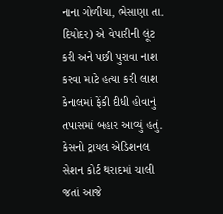નાના ગોળીયા, ભેસાણા તા. દિયોદર) એ વેપારીની લૂંટ કરી અને પછી પુરાવા નાશ કરવા માટે હત્યા કરી લાશ કેનાલમાં ફેંકી દીધી હોવાનું તપાસમાં બહાર આવ્યું હતું. કેસનો ટ્રાયલ એડિશનલ સેશન કોર્ટ થરાદમાં ચાલી જતાં આજે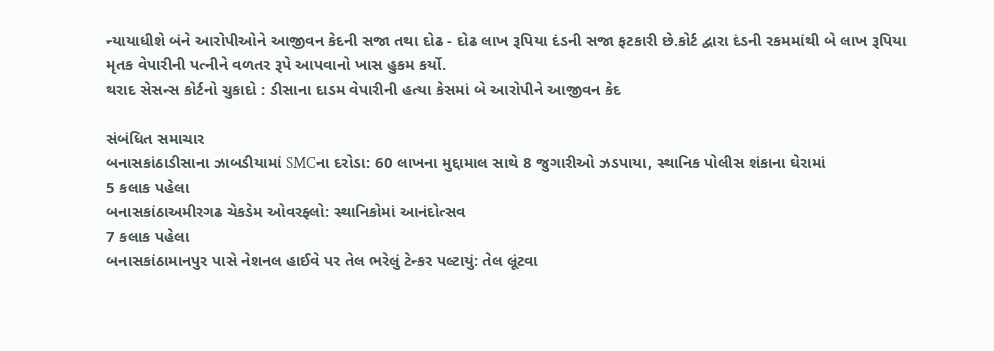ન્યાયાધીશે બંને આરોપીઓને આજીવન કેદની સજા તથા દોઢ - દોઢ લાખ રૂપિયા દંડની સજા ફટકારી છે.કોર્ટ દ્વારા દંડની રકમમાંથી બે લાખ રૂપિયા મૃતક વેપારીની પત્નીને વળતર રૂપે આપવાનો ખાસ હુકમ કર્યો.
થરાદ સેસન્સ કોર્ટનો ચુકાદો : ડીસાના દાડમ વેપારીની હત્યા કેસમાં બે આરોપીને આજીવન કેદ

સંબંધિત સમાચાર
બનાસકાંઠાડીસાના ઝાબડીયામાં SMCના દરોડા: 60 લાખના મુદ્દામાલ સાથે 8 જુગારીઓ ઝડપાયા, સ્થાનિક પોલીસ શંકાના ઘેરામાં
5 કલાક પહેલા
બનાસકાંઠાઅમીરગઢ ચેકડેમ ઓવરફ્લો: સ્થાનિકોમાં આનંદોત્સવ
7 કલાક પહેલા
બનાસકાંઠામાનપુર પાસે નેશનલ હાઈવે પર તેલ ભરેલું ટેન્કર પલ્ટાયું: તેલ લૂંટવા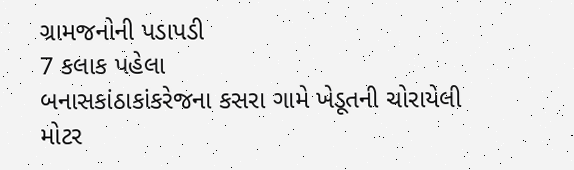ગ્રામજનોની પડાપડી
7 કલાક પહેલા
બનાસકાંઠાકાંકરેજના કસરા ગામે ખેડૂતની ચોરાયેલી મોટર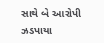સાથે બે આરોપી ઝડપાયા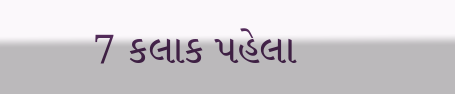7 કલાક પહેલા